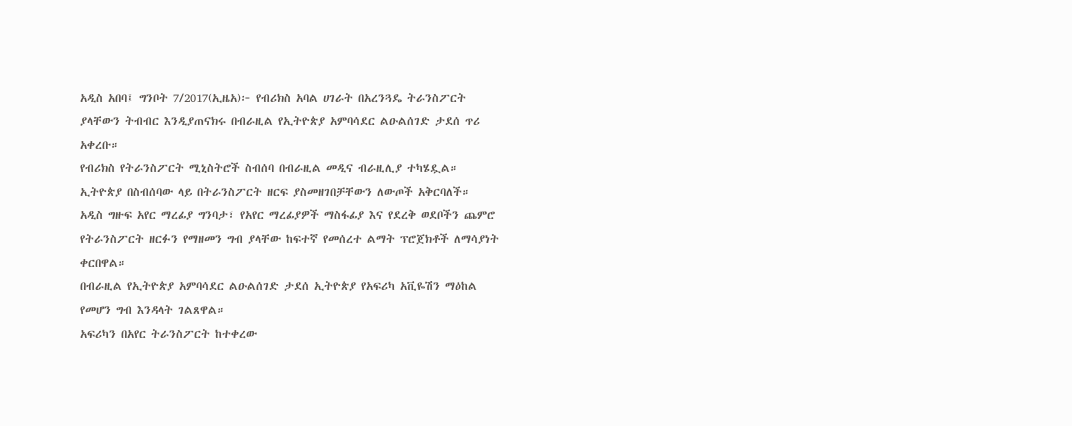አዲስ አበባ፤ ግንቦት 7/2017(ኢዜአ)፦ የብሪክስ አባል ሀገራት በአረንጓዴ ትራንስፖርት ያላቸውን ትብብር እንዲያጠናክሩ በብራዚል የኢትዮጵያ አምባሳደር ልዑልሰገድ ታደሰ ጥሪ አቀረቡ።
የብሪክስ የትራንስፖርት ሚኒስትሮች ስብሰባ በብራዚል መዲና ብራዚሊያ ተካሄዷል።
ኢትዮጵያ በስብሰባው ላይ በትራንስፖርት ዘርፍ ያስመዘገበቻቸውን ለውጦች አቅርባለች።
አዲስ ግዙፍ አየር ማረፊያ ግንባታ፣ የአየር ማረፊያዎች ማስፋፊያ እና የደረቅ ወደቦችን ጨምሮ የትራንስፖርት ዘርፉን የማዘመን ግብ ያላቸው ከፍተኛ የመሰረተ ልማት ፕሮጀክቶች ለማሳያነት ቀርበዋል።
በብራዚል የኢትዮጵያ አምባሳደር ልዑልሰገድ ታደሰ ኢትዮጵያ የአፍሪካ አቪዬሽን ማዕከል የመሆን ግብ እንዳላት ገልጸዋል።
አፍሪካን በአየር ትራንስፖርት ከተቀረው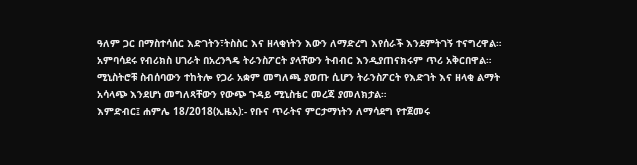ዓለም ጋር በማስተሳሰር እድገትን፣ትስስር እና ዘላቂነትን እውን ለማድረግ እየሰራች እንደምትገኝ ተናግረዋል።
አምባሳደሩ የብሪክስ ሀገራት በአረንጓዴ ትራንስፖርት ያላቸውን ትብብር እንዲያጠናክሩም ጥሪ አቅርበዋል።
ሚኒስትሮቹ ስብሰባውን ተከትሎ የጋራ አቋም መግለጫ ያወጡ ሲሆን ትራንስፖርት የእድገት እና ዘላቂ ልማት አሳላጭ እንደሆነ መግለጻቸውን የውጭ ጉዳይ ሚኒስቴር መረጃ ያመለክታል።
እምድብር፤ ሐምሌ 18/2018(ኢዜአ):- የቡና ጥራትና ምርታማነትን ለማሳደግ የተጀመሩ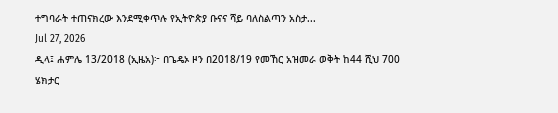ተግባራት ተጠናክረው እንደሚቀጥሉ የኢትዮጵያ ቡናና ሻይ ባለስልጣን አስታ...
Jul 27, 2026
ዲላ፤ ሐምሌ 13/2018 (ኢዜአ)፦ በጌዴኦ ዞን በ2018/19 የመኸር አዝመራ ወቅት ከ44 ሺህ 700 ሄክታር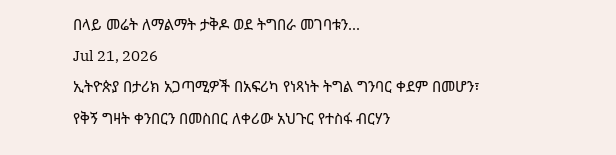በላይ መሬት ለማልማት ታቅዶ ወደ ትግበራ መገባቱን...
Jul 21, 2026
ኢትዮጵያ በታሪክ አጋጣሚዎች በአፍሪካ የነጻነት ትግል ግንባር ቀደም በመሆን፣ የቅኝ ግዛት ቀንበርን በመስበር ለቀሪው አህጉር የተስፋ ብርሃን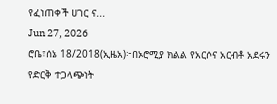የፈነጠቀች ሀገር ና...
Jun 27, 2026
ሮቤ፣ሰኔ 18/2018(ኢዜአ)፦በኦሮሚያ ክልል የአርሶና አርብቶ አደሩን የድርቅ ተጋላጭነት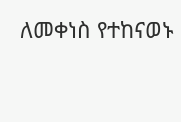ለመቀነስ የተከናወኑ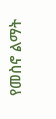የመስኖ ልማት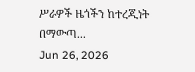ሥራዎች ዜጎችን ከተረጂነት በማውጣ...
Jun 26, 2026